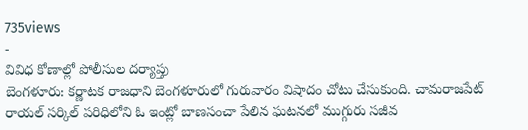735views
-
వివిధ కోణాల్లో పోలీసుల దర్యాప్తు
బెంగళూరు: కర్ణాటక రాజధాని బెంగళూరులో గురువారం విషాదం చోటు చేసుకుంది. చామరాజపేట్ రాయల్ సర్కిల్ పరిధిలోని ఓ ఇంట్లో బాణసంచా పేలిన ఘటనలో ముగ్గురు సజీవ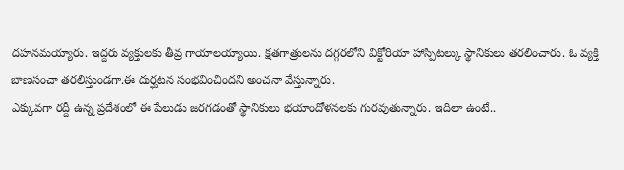దహనమయ్యారు. ఇద్దరు వ్యక్తులకు తీవ్ర గాయాలయ్యాయి. క్షతగాత్రులను దగ్గరలోని విక్టోరియా హాస్పిటల్కు స్థానికులు తరలించారు. ఓ వ్యక్తి బాణసంచా తరలిస్తుండగా.ఈ దుర్ఘటన సంభవించిందని అంచనా వేస్తున్నారు.
ఎక్కువగా రద్దీ ఉన్న ప్రదేశంలో ఈ పేలుడు జరగడంతో స్థానికులు భయాందోళనలకు గురవుతున్నారు. ఇదిలా ఉంటే..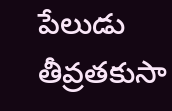పేలుడు తీవ్రతకుసా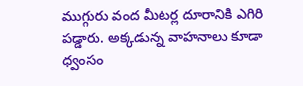ముగ్గురు వంద మీటర్ల దూరానికి ఎగిరి పడ్డారు. అక్కడున్న వాహనాలు కూడా ధ్వంసం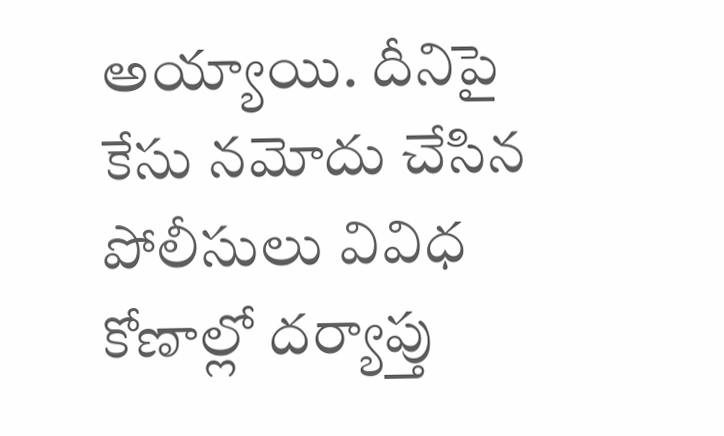అయ్యాయి. దీనిపై కేసు నమోదు చేసిన పోలీసులు వివిధ కోణాల్లో దర్యాప్తు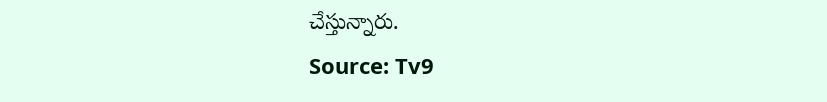చేస్తున్నారు.
Source: Tv9